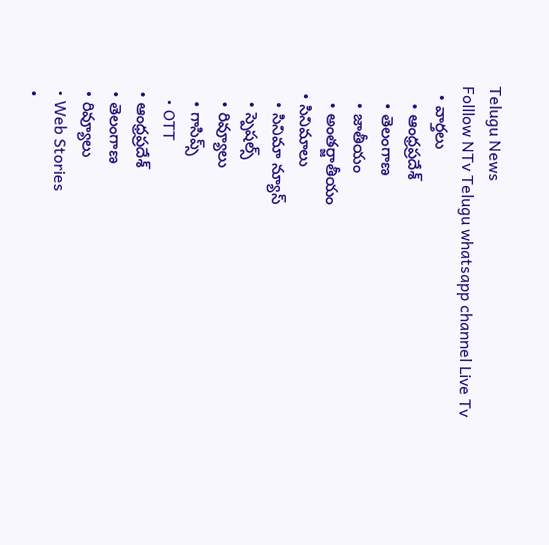Telugu News
Folllow NTv Telugu whatsapp channel Live Tv
  • వార్తలు
    • ఆంధ్రప్రదేశ్
    • తెలంగాణ
    • జాతీయం
    • అంతర్జాతీయం
  • సినిమాలు
    • సినిమా న్యూస్
    • స్పెషల్స్
    • రివ్యూలు
    • గాసిప్స్
    • OTT
  • ఆంధ్రప్రదేశ్
  • తెలంగాణ
  • రివ్యూలు
  • Web Stories
  •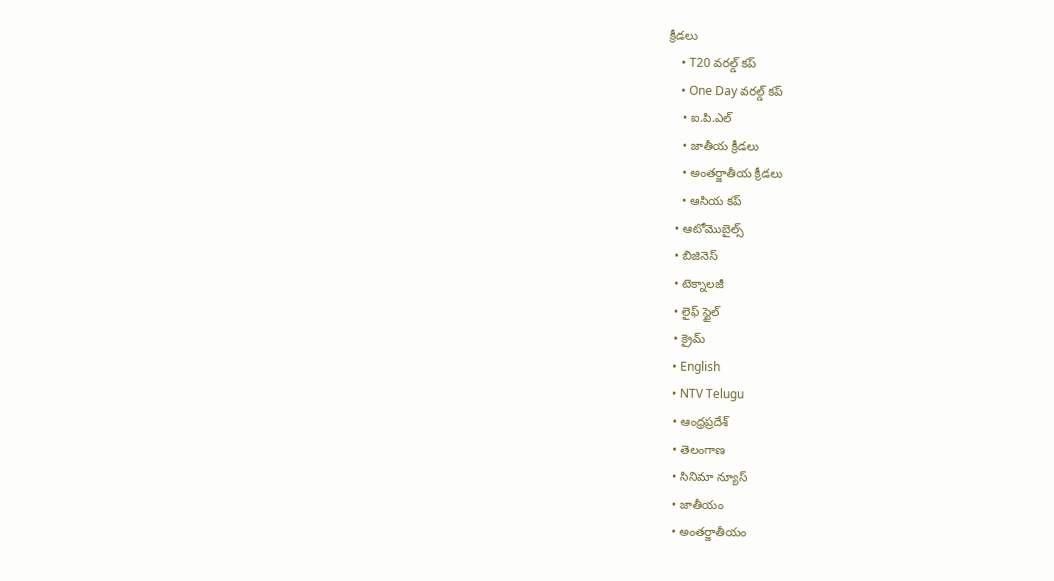క్రీడలు
    • T20 వరల్డ్ కప్
    • One Day వరల్డ్ కప్
    • ఐ.పి.ఎల్
    • జాతీయ క్రీడలు
    • అంతర్జాతీయ క్రీడలు
    • ఆసియ కప్
  • ఆటోమొబైల్స్
  • బిజినెస్‌
  • టెక్నాలజీ
  • లైఫ్ స్టైల్
  • క్రైమ్
  • English
  • NTV Telugu
  • ఆంధ్రప్రదేశ్
  • తెలంగాణ
  • సినిమా న్యూస్
  • జాతీయం
  • అంతర్జాతీయం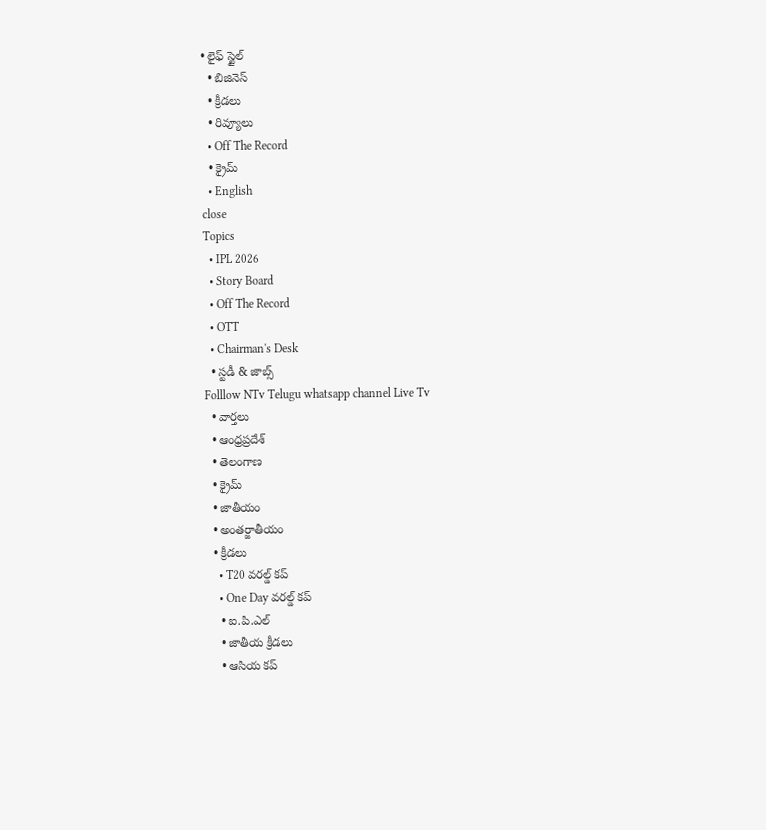• లైఫ్ స్టైల్
  • బిజినెస్‌
  • క్రీడలు
  • రివ్యూలు
  • Off The Record
  • క్రైమ్
  • English
close
Topics
  • IPL 2026
  • Story Board
  • Off The Record
  • OTT
  • Chairman's Desk
  • స్టడీ & జాబ్స్
Folllow NTv Telugu whatsapp channel Live Tv
  • వార్తలు
  • ఆంధ్రప్రదేశ్
  • తెలంగాణ
  • క్రైమ్
  • జాతీయం
  • అంతర్జాతీయం
  • క్రీడలు
    • T20 వరల్డ్ కప్
    • One Day వరల్డ్ కప్
    • ఐ.పి.ఎల్
    • జాతీయ క్రీడలు
    • ఆసియ కప్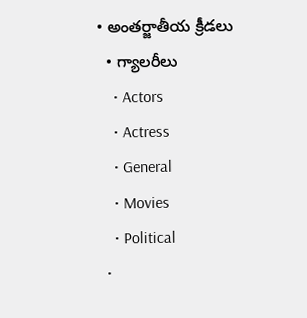• అంతర్జాతీయ క్రీడలు
  • గ్యాలరీలు
    • Actors
    • Actress
    • General
    • Movies
    • Political
  •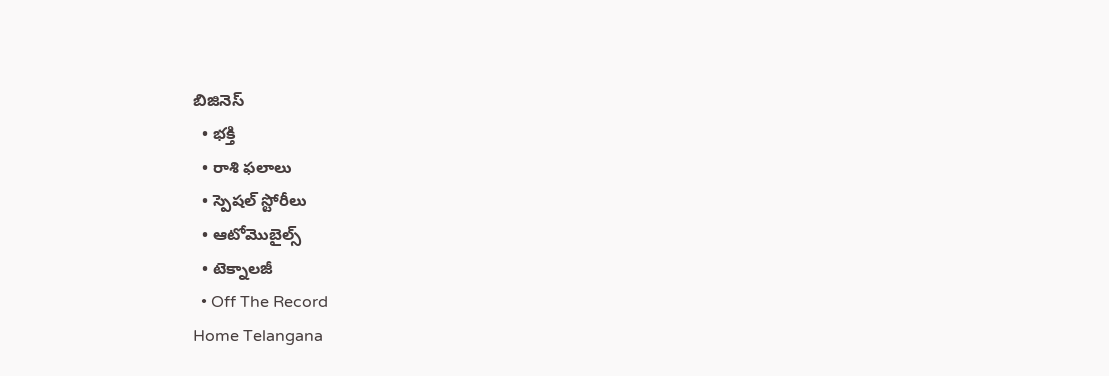బిజినెస్‌
  • భక్తి
  • రాశి ఫలాలు
  • స్పెషల్‌ స్టోరీలు
  • ఆటోమొబైల్స్
  • టెక్నాలజీ
  • Off The Record
Home Telangana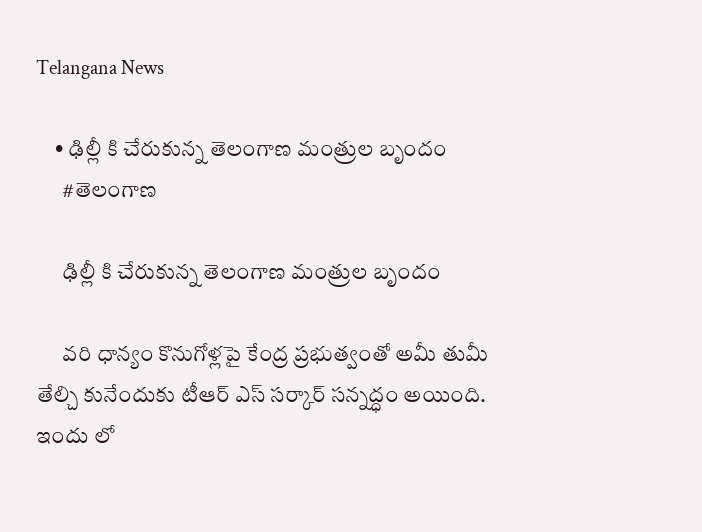Telangana News

    • ఢిల్లీ కి చేరుకున్న తెలంగాణ‌ మంత్రుల బృందం
      #తెలంగాణ

      ఢిల్లీ కి చేరుకున్న తెలంగాణ‌ మంత్రుల బృందం

      వ‌రి ధాన్యం కొనుగోళ్లపై కేంద్ర ప్ర‌భుత్వంతో అమీ తుమీ తేల్చి కునేందుకు టీఆర్ ఎస్ స‌ర్కార్ స‌న్న‌ద్ధం అయింది. ఇందు లో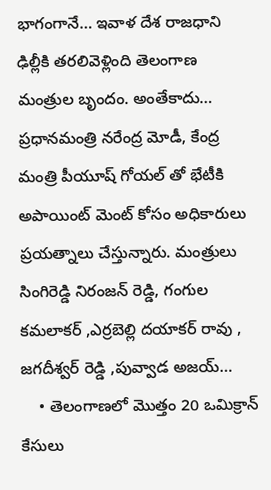భాగంగానే… ఇవాళ దేశ రాజ‌ధాని ఢిల్లీకి తరలివెళ్లింది తెలంగాణ మంత్రుల బృందం. అంతేకాదు… ప్రధానమంత్రి నరేంద్ర మోడీ, కేంద్ర మంత్రి పీయూష్ గోయల్ తో భేటీకి అపాయింట్ మెంట్ కోసం అధికారులు ప్రయత్నాలు చేస్తున్నారు. మంత్రులు సింగిరెడ్డి నిరంజన్ రెడ్డి, గంగుల కమలాకర్ ,ఎర్రబెల్లి దయాకర్ రావు , జగదీశ్వర్ రెడ్డి ,పువ్వాడ అజయ్…
    • తెలంగాణలో మొత్తం 20 ఒమిక్రాన్ కేసులు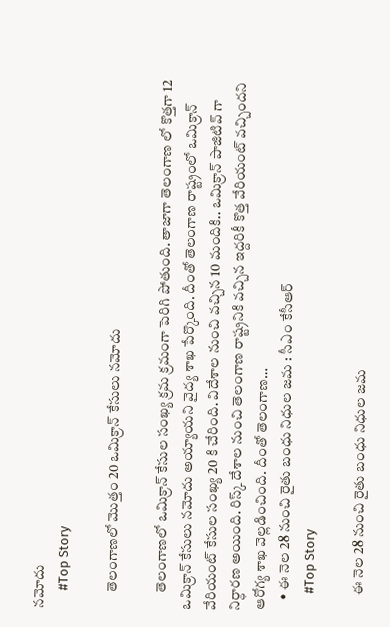న‌మోదు
      #Top Story

      తెలంగాణలో మొత్తం 20 ఒమిక్రాన్ కేసులు న‌మోదు

      తెలంగాణలో ఒమిక్రాన్ కేసుల సంఖ్య క్ర‌మ క్ర‌మంగా పెరిగి పోతుంది. తాజాగా తెలంగాణ లో కొత్త‌గా 12 ఒమిక్రాన్ కేసులు న‌మోదు అయ్యాయ‌ని వైద్య శాఖ పేర్కొంది. దీంతో తెలంగాణ రాష్ట్రంలో ఒమిక్రాన్ వేరియంట్ కేసుల సంఖ్య 20 కి చేరింది. విదేశాల నుంచి వ‌చ్చిన 10 మందికి.. ఒమిక్రాన్ పాజిటివ్ గా నిర్ధార‌ణ అయింది. రిస్క్ దేశాల నుంచి తెలంగాణ రాష్ట్రనికి వ‌చ్చిన ఇద్ద‌రికీ కొత్త వేరియంట్ వచ్చింద‌ని ఆరోగ్య శాఖ వెల్ల‌డించింది. దీంతో తెలంగాణ…
    • ఈ నెల‌ 28 నుంచి రైతు బంధు నిధుల‌ జమ : సీఎం కేసీఆర్
      #Top Story

      ఈ నెల‌ 28 నుంచి రైతు బంధు నిధుల‌ జమ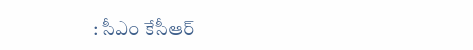: సీఎం కేసీఆర్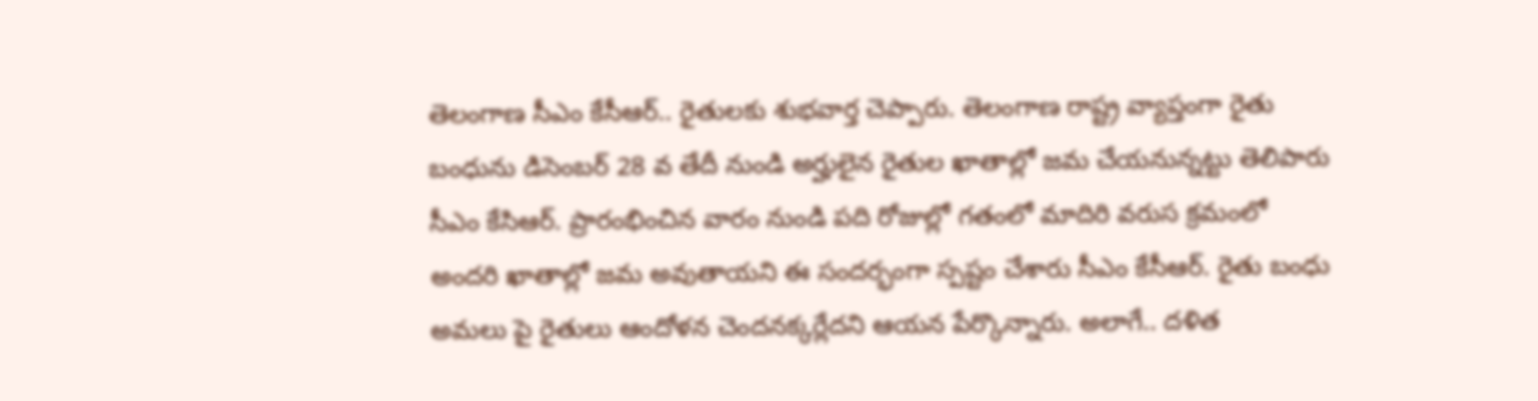తెలంగాణ సీఎం కేసీఆర్.. రైతుల‌కు శుభ‌వార్త చెప్పారు. తెలంగాణ రాష్ట్ర వ్యాప్తంగా రైతు బంధును డిసెంబర్ 28 వ తేదీ నుండి అర్హులైన రైతుల ఖాతాల్లో జమ చేయనున్నట్టు తెలిపారు సీఎం కేసిఆర్. ప్రారంభించిన వారం నుండి పది రోజుల్లో గతంలో మాదిరి వరుస క్రమంలో అందరి ఖాతాల్లో జమ అవుతాయని ఈ సంద‌ర్భంగా స్ప‌ష్టం చేశారు సీఎం కేసీఆర్‌. రైతు బంధు అమ‌లు పై రైతులు ఆందోళ‌న చెంద‌న‌క్క‌ర్లేద‌ని ఆయ‌న పేర్కొన్నారు. అలాగే.. దళిత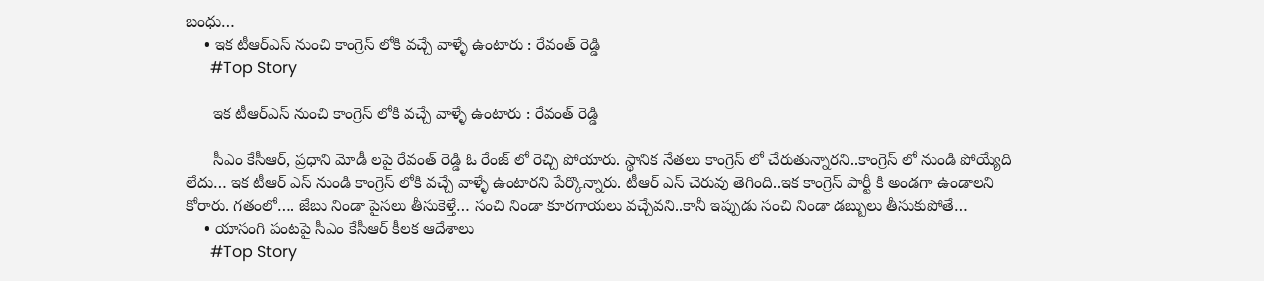బంధు…
    • ఇక టీఆర్ఎస్‌ నుంచి కాంగ్రెస్ లోకి వచ్చే వాళ్ళే ఉంటారు : రేవంత్ రెడ్డి
      #Top Story

      ఇక టీఆర్ఎస్‌ నుంచి కాంగ్రెస్ లోకి వచ్చే వాళ్ళే ఉంటారు : రేవంత్ రెడ్డి

      సీఎం కేసీఆర్‌, ప్ర‌ధాని మోడీ ల‌పై రేవంత్ రెడ్డి ఓ రేంజ్ లో రెచ్చి పోయారు. స్థానిక నేతలు కాంగ్రెస్ లో చేరుతున్నారని..కాంగ్రెస్ లో నుండి పోయ్యేది లేదు… ఇక టీఆర్ ఎస్‌ నుండి కాంగ్రెస్ లోకి వచ్చే వాళ్ళే ఉంటారని పేర్కొన్నారు. టీఆర్ ఎస్‌ చెరువు తెగింది..ఇక కాంగ్రెస్ పార్టీ కి అండగా ఉండాల‌ని కోరారు. గ‌తంలో…. జేబు నిండా పైసలు తీసుకెళ్తే… సంచి నిండా కూరగాయలు వచ్చేవని..కానీ ఇప్పుడు సంచి నిండా డబ్బులు తీసుకుపోతే…
    • యాసంగి పంట‌పై సీఎం కేసీఆర్ కీల‌క ఆదేశాలు
      #Top Story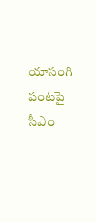యాసంగి పంట‌పై సీఎం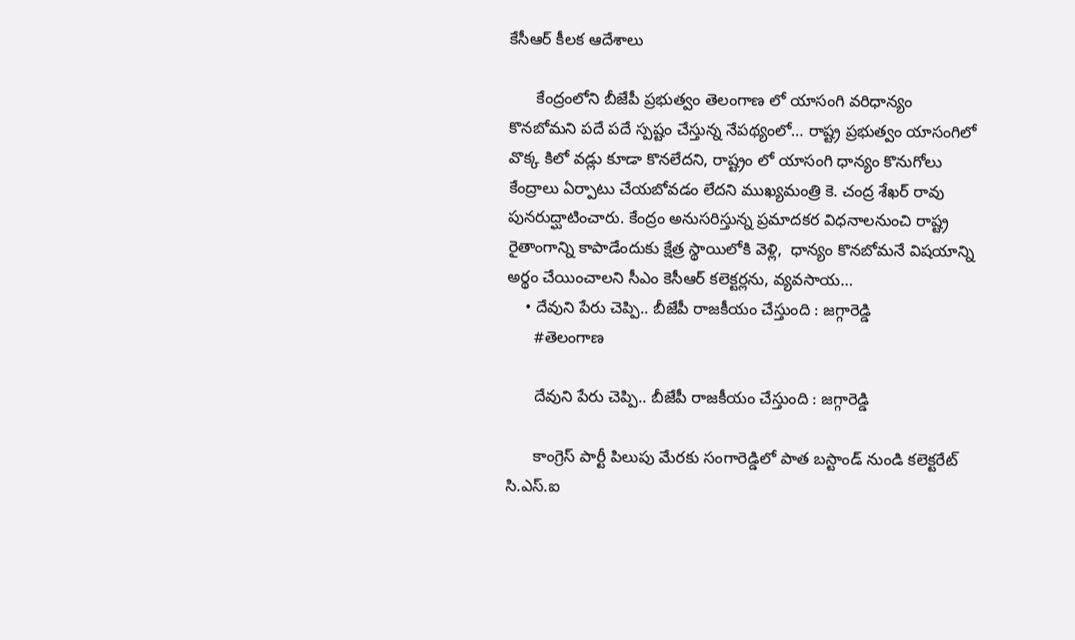కేసీఆర్ కీల‌క ఆదేశాలు

      కేంద్రంలోని బీజేపీ ప్రభుత్వం తెలంగాణ లో యాసంగి వరిధాన్యం కొనబోమని పదే పదే స్పష్టం చేస్తున్న నేపథ్యంలో… రాష్ట్ర ప్రభుత్వం యాసంగిలో వొక్క కిలో వడ్లు కూడా కొనలేదని, రాష్ట్రం లో యాసంగి ధాన్యం కొనుగోలు కేంద్రాలు ఏర్పాటు చేయబోవడం లేదని ముఖ్యమంత్రి కె. చంద్ర శేఖర్ రావు పునరుద్ఘాటించారు. కేంద్రం అనుసరిస్తున్న ప్రమాదకర విధనాలనుంచి రాష్ట్ర రైతాంగాన్ని కాపాడేందుకు క్షేత్ర స్థాయిలోకి వెళ్లి,  ధాన్యం కొనబోమనే విషయాన్ని అర్థం చేయించాలని సీఎం కెసీఆర్ కలెక్టర్లను, వ్యవసాయ…
    • దేవుని పేరు చెప్పి.. బీజేపీ రాజకీయం చేస్తుంది : జ‌గ్గారెడ్డి
      #తెలంగాణ

      దేవుని పేరు చెప్పి.. బీజేపీ రాజకీయం చేస్తుంది : జ‌గ్గారెడ్డి

      కాంగ్రెస్ పార్టీ పిలుపు మేరకు సంగారెడ్డిలో పాత బస్టాండ్ నుండి కలెక్టరేట్ సి.ఎస్.ఐ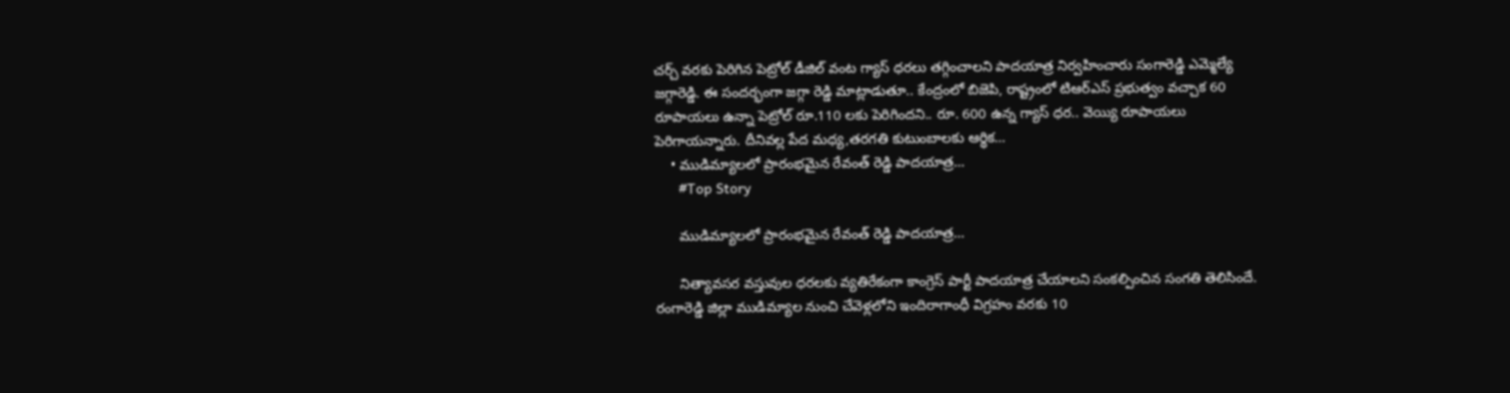చర్చ్ వరకు పెరిగిన పెట్రోల్ డీజిల్ వంట గ్యాస్ ధరలు తగ్గించాలని పాదయాత్ర నిర్వహించారు సంగారెడ్డి ఎమ్మెల్యే జగ్గారెడ్డి. ఈ సంద‌ర్భంగా జగ్గా రెడ్డి మాట్లాడుతూ.. కేంద్రంలో బిజెపి, రాష్ట్రంలో టిఆర్ఎస్ ప్రభుత్వం వచ్చాక 60 రూపాయలు ఉన్నా పెట్రోల్ రూ.110 ల‌కు పెరిగింద‌ని.. రూ. 600 ఉన్న గ్యాస్ ధర.. వెయ్యి రూపాయలు పెరిగాయన్నారు. దీనివల్ల పేద మధ్య,తరగతి కుటుంబాలకు ఆర్థిక…
    • ముడిమ్యాల‌లో ప్రారంభ‌మైన రేవంత్ రెడ్డి పాద‌యాత్ర‌…
      #Top Story

      ముడిమ్యాల‌లో ప్రారంభ‌మైన రేవంత్ రెడ్డి పాద‌యాత్ర‌…

      నిత్యావ‌స‌ర వ‌స్తువుల ధ‌ర‌ల‌కు వ్య‌తిరేకంగా కాంగ్రెస్ పార్టీ పాద‌యాత్ర చేయాల‌ని సంక‌ల్పించిన సంగ‌తి తెలిసిందే.  రంగారెడ్డి జిల్లా ముడిమ్యాల నుంచి చేవెళ్ల‌లోని ఇందిరాగాంధీ విగ్ర‌హం వ‌ర‌కు 10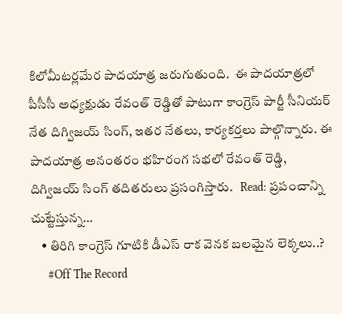కిలోమీట‌ర్ల‌మేర పాద‌యాత్ర జ‌రుగుతుంది.  ఈ పాద‌యాత్ర‌లో పీసీసీ అధ్య‌క్షుడు రేవంత్ రెడ్డితో పాటుగా కాంగ్రెస్ పార్టీ సీనియ‌ర్ నేత దిగ్విజ‌య్ సింగ్, ఇత‌ర నేత‌లు, కార్య‌క‌ర్త‌లు పాల్గొన్నారు. ఈ పాద‌యాత్ర అనంత‌రం భ‌హిరంగ స‌భ‌లో రేవంత్ రెడ్డి, దిగ్విజ‌య్ సింగ్ త‌దిత‌రులు ప్ర‌సంగిస్తారు.   Read: ప్ర‌పంచాన్ని చుట్టేస్తున్న…
    • తిరిగి కాంగ్రెస్‌ గూటికి డీఎస్‌ రాక వెనక బలమైన లెక్కలు..?
      #Off The Record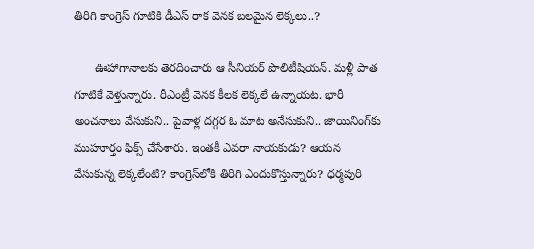తిరిగి కాంగ్రెస్‌ గూటికి డీఎస్‌ రాక వెనక బలమైన లెక్కలు..?

      ఊహాగానాలకు తెరదించారు ఆ సీనియర్ పొలిటీషియన్‌. మళ్లీ పాత గూటికే వెళ్తున్నారు. రీఎంట్రీ వెనక కీలక లెక్కలే ఉన్నాయట. భారీ అంచనాలు వేసుకుని.. పైవాళ్ల దగ్గర ఓ మాట అనేసుకుని.. జాయినింగ్‌కు ముహూర్తం ఫిక్స్‌ చేసేశారు. ఇంతకీ ఎవరా నాయకుడు? ఆయన వేసుకున్న లెక్కలేంటి? కాంగ్రెస్‌లోకి తిరిగి ఎందుకొస్తున్నారు? ధర్మపురి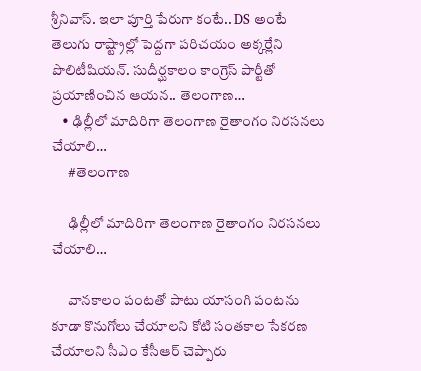శ్రీనివాస్‌. ఇలా పూర్తి పేరుగా కంటే.. DS అంటే తెలుగు రాష్ట్రాల్లో పెద్దగా పరిచయం అక్కర్లేని పొలిటీషియన్‌. సుదీర్ఘకాలం కాంగ్రెస్‌ పార్టీతో ప్రయాణించిన ఆయన.. తెలంగాణ…
    • ఢిల్లీలో మాదిరిగా తెలంగాణ రైతాంగం నిరసనలు చేయాలి…
      #తెలంగాణ

      ఢిల్లీలో మాదిరిగా తెలంగాణ రైతాంగం నిరసనలు చేయాలి…

      వానకాలం పంటతో పాటు యాసంగి పంటను కూడా కొనుగోలు చేయాలని కోటి సంతకాల సేకరణ చేయాలని సీఎం కేసీఆర్ చెప్పారు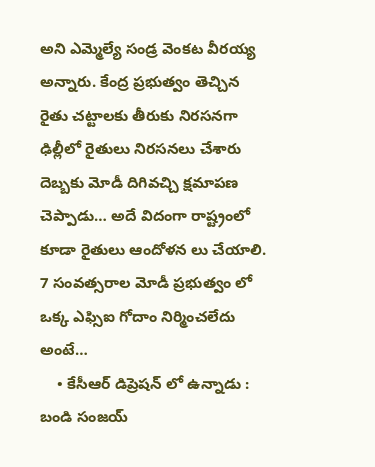అని ఎమ్మెల్యే సండ్ర వెంకట వీరయ్య అన్నారు. కేంద్ర ప్రభుత్వం తెచ్చిన రైతు చట్టాలకు తీరుకు నిరసనగా ఢిల్లీలో రైతులు నిరసనలు చేశారు దెబ్బకు మోడీ దిగివచ్చి క్షమాపణ చెప్పాడు… అదే విదంగా రాష్ట్రంలో కూడా రైతులు ఆందోళన లు చేయాలి. 7 సంవత్సరాల మోడీ ప్రభుత్వం లో ఒక్క ఎఫ్సిఐ గోదాం నిర్మించలేదు అంటే…
    • కేసీఆర్ డిప్రెషన్ లో ఉన్నాడు : బండి సంజయ్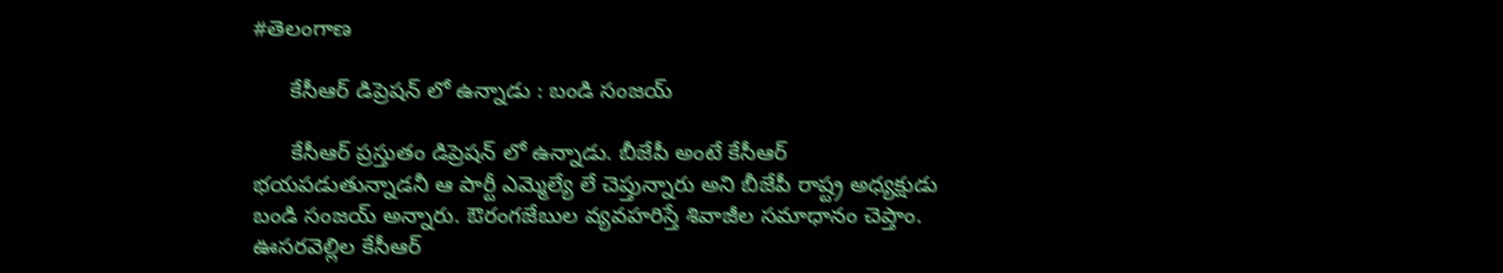#తెలంగాణ

      కేసీఆర్ డిప్రెషన్ లో ఉన్నాడు : బండి సంజయ్

      కేసీఆర్ ప్రస్తుతం డిప్రెషన్ లో ఉన్నాడు. బీజేపీ అంటే కేసీఆర్ భయపడుతున్నాడనీ ఆ పార్టీ ఎమ్మెల్యే లే చెప్తున్నారు అని బీజేపీ రాష్ట్ర అధ్యక్షుడు బండి సంజయ్ అన్నారు. ఔరంగజేబుల వ్యవహరిస్తే శివాజీల సమాధానం చెప్తాం. ఊసరవెల్లిల కేసీఆర్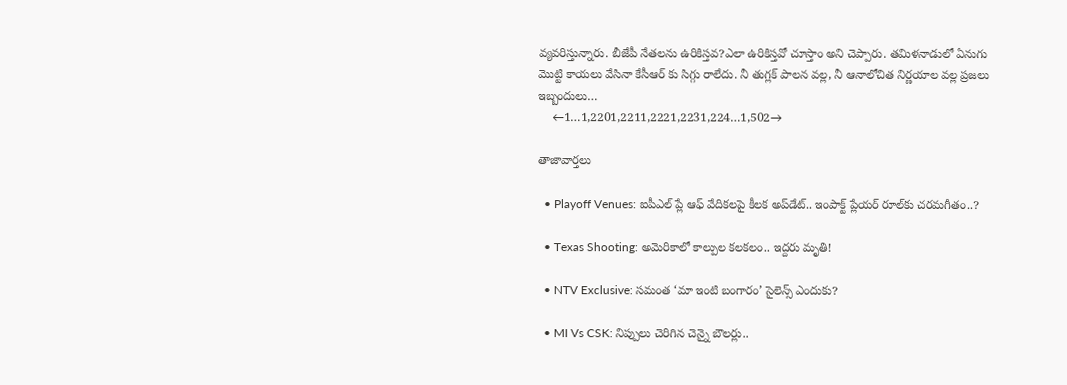వ్యవరిస్తున్నారు. బీజేపీ నేతలను ఉరికిస్తవ?ఎలా ఉరికిస్తవో చూస్తాం అని చెప్పారు. తమిళనాడులో ఏనుగు మొట్టి కాయలు వేసినా కేసీఆర్ కు సిగ్గు రాలేదు. నీ తుగ్లక్ పాలన వల్ల, నీ ఆనాలోచిత నిర్ణయాల వల్ల ప్రజలు ఇబ్బందులు…
    ←1…1,2201,2211,2221,2231,224…1,502→

తాజావార్తలు

  • Playoff Venues: ఐపీఎల్ ప్లే ఆఫ్ వేదికలపై కీలక అప్‌డేట్.. ఇంపాక్ట్ ప్లేయర్ రూల్‌కు చరమగీతం..?

  • Texas Shooting: అమెరికాలో కాల్పుల కలకలం.. ఇద్దరు మృతి!

  • NTV Exclusive: సమంత ‘మా ఇంటి బంగారం’ సైలెన్స్ ఎందుకు?

  • MI Vs CSK: నిప్పులు చెరిగిన చెన్నై బౌలర్లు..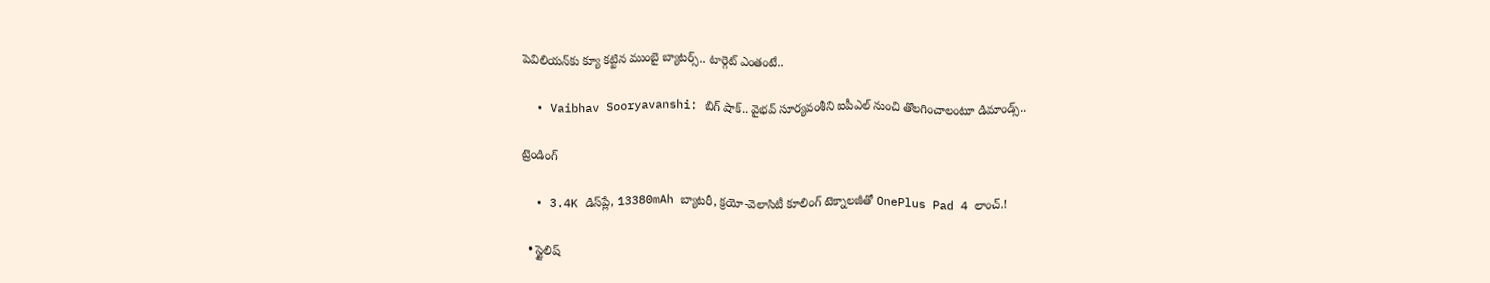పెవిలియన్‌కు క్యూ కట్టిన ముంబై బ్యాటర్స్.. టార్గెట్ ఎంతంటే..

  • Vaibhav Sooryavanshi: బిగ్ షాక్.. వైభవ్ సూర్యవంశీని ఐపీఎల్ నుంచి తొలగించాలంటూ డిమాండ్స్..

ట్రెండింగ్‌

  • 3.4K డిస్‌ప్లే, 13380mAh బ్యాటరీ, క్రయో-వెలాసిటీ కూలింగ్ టెక్నాలజీతో OnePlus Pad 4 లాంచ్.!

  • స్టైలిష్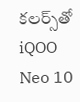కలర్స్‌తో iQOO Neo 10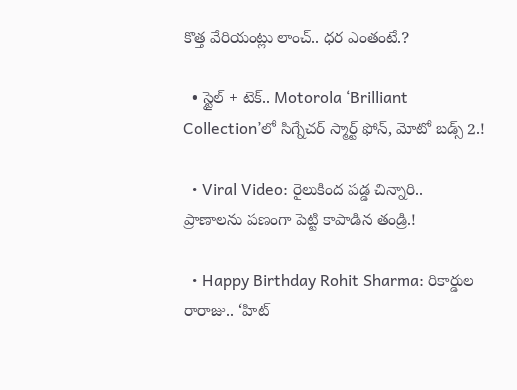కొత్త వేరియంట్లు లాంచ్.. ధర ఎంతంటే.?

  • స్టైల్ + టెక్.. Motorola ‘Brilliant Collection’లో సిగ్నేచర్ స్మార్ట్ ఫోన్, మోటో బడ్స్ 2.!

  • Viral Video: రైలుకింద పడ్డ చిన్నారి.. ప్రాణాలను పణంగా పెట్టి కాపాడిన తండ్రి.!

  • Happy Birthday Rohit Sharma: రికార్డుల రారాజు.. ‘హిట్‌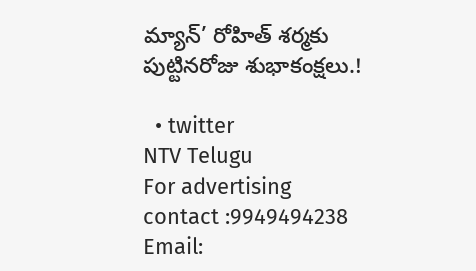మ్యాన్’ రోహిత్ శర్మకు పుట్టినరోజు శుభాకంక్షలు.!

  • twitter
NTV Telugu
For advertising contact :9949494238
Email: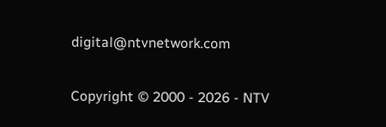digital@ntvnetwork.com

Copyright © 2000 - 2026 - NTV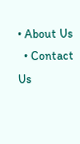• About Us
  • Contact Us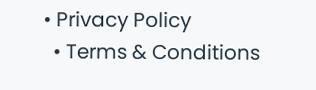• Privacy Policy
  • Terms & Conditions